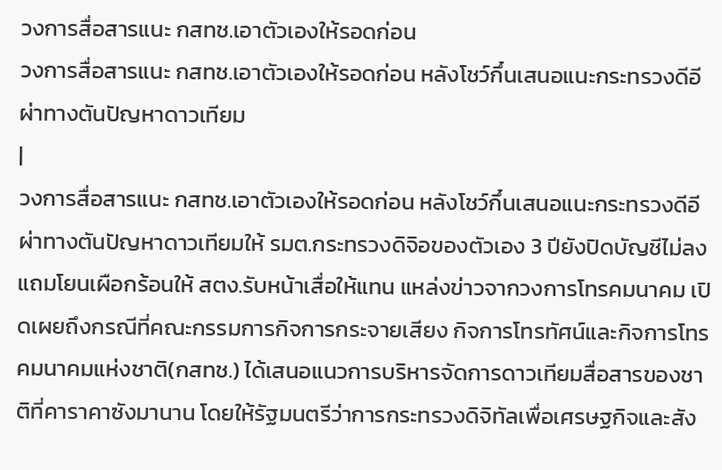วงการสื่อสารแนะ กสทช.เอาตัวเองให้รอดก่อน
วงการสื่อสารแนะ กสทช.เอาตัวเองให้รอดก่อน หลังโชว์กึ๋นเสนอแนะกระทรวงดีอีผ่าทางตันปัญหาดาวเทียม
|
วงการสื่อสารแนะ กสทช.เอาตัวเองให้รอดก่อน หลังโชว์กึ๋นเสนอแนะกระทรวงดีอีผ่าทางตันปัญหาดาวเทียมให้ รมต.กระทรวงดิจิอของตัวเอง 3 ปียังปิดบัญชีไม่ลง แถมโยนเผือกร้อนให้ สตง.รับหน้าเสื่อให้แทน แหล่งข่าวจากวงการโทรคมนาคม เปิดเผยถึงกรณีที่คณะกรรมการกิจการกระจายเสียง กิจการโทรทัศน์และกิจการโทรคมนาคมแห่งชาติ(กสทช.) ได้เสนอแนวการบริหารจัดการดาวเทียมสื่อสารของชาติที่คาราคาซังมานาน โดยให้รัฐมนตรีว่าการกระทรวงดิจิทัลเพื่อเศรษฐกิจและสัง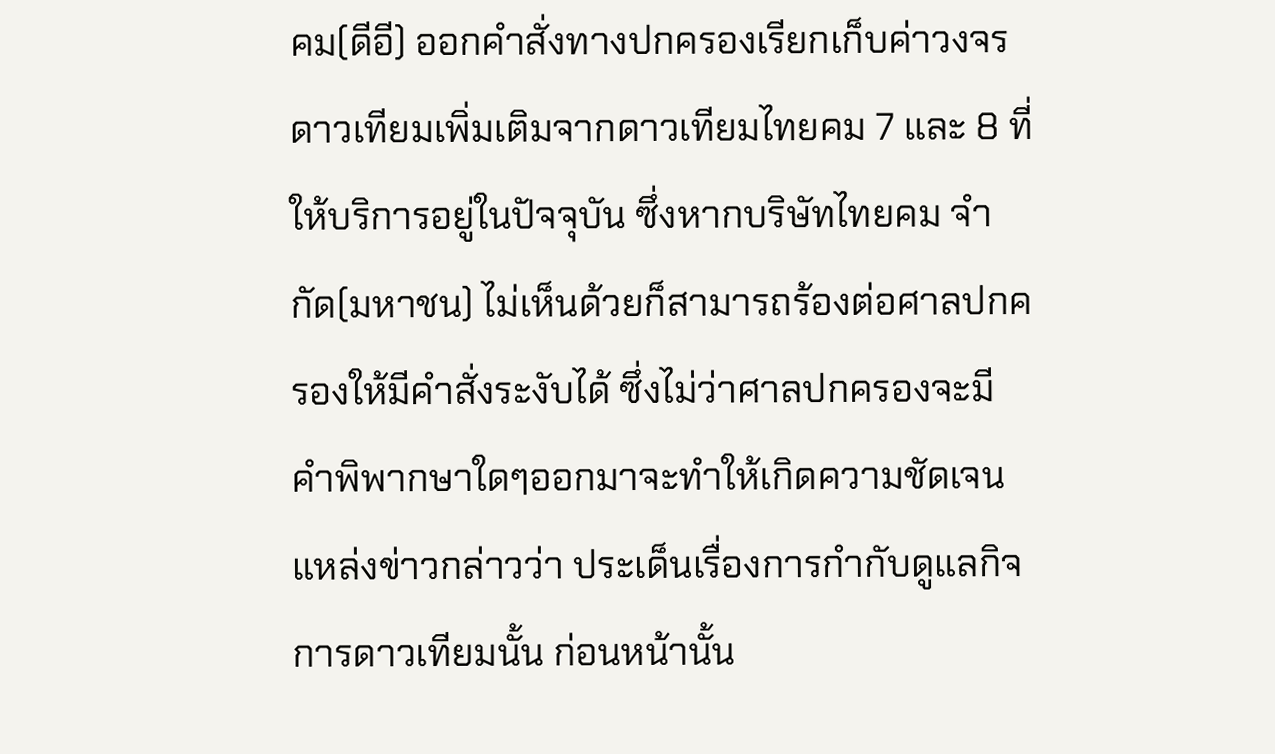คม(ดีอี) ออกคำสั่งทางปกครองเรียกเก็บค่าวงจรดาวเทียมเพิ่มเติมจากดาวเทียมไทยคม 7 และ 8 ที่ให้บริการอยู่ในปัจจุบัน ซึ่งหากบริษัทไทยคม จำกัด(มหาชน) ไม่เห็นด้วยก็สามารถร้องต่อศาลปกครองให้มีคำสั่งระงับได้ ซึ่งไม่ว่าศาลปกครองจะมีคำพิพากษาใดๆออกมาจะทำให้เกิดความชัดเจน แหล่งข่าวกล่าวว่า ประเด็นเรื่องการกำกับดูแลกิจการดาวเทียมนั้น ก่อนหน้านั้น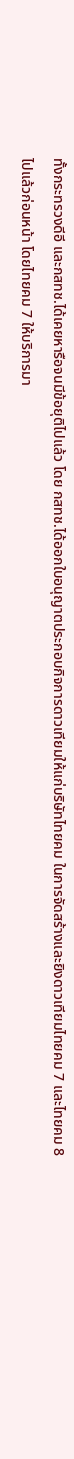ทั้งกระทรวงดีอี และกสทช.ได้เคยหารือจนมีข้อยุติไปแล้ว โดย กสทช.ได้ออกใบอนุญาตประกอบกิจการดาวเทียมให้แก่บริษัทไทยคม ในการจัดสร้างและยิงดาวเทียมไทยคม 7 และไทยคม 8 ไปแล้วก่อนหน้า โดยไทยคม 7 ให้บริการมา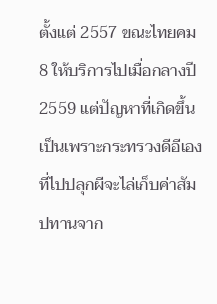ตั้งแต่ 2557 ขณะไทยคม 8 ให้บริการไปเมื่อกลางปี 2559 แต่ปัญหาที่เกิดขึ้นเป็นเพราะกระทรวงดีอีเองที่ไปปลุกผีจะไล่เก็บค่าสัมปทานจาก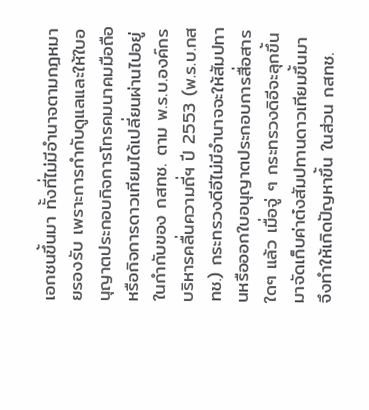เอกชนขึ้นมา ทั้งที่ไม่มีอำนาจตามกฎหมายรองรับ เพราะการกำกับดูแลและให้ใบอนุญาตประกอบกิจการโทรคมนาคมมือถือ หรือกิจการดาวเทียมได้เปลี่ยนผ่านไปอยู่ในกำกับของ กสทช. ตาม พ.ร.บ.องค์กรบริหารคลื่นความถี่ฯ ปี 2553 (พ.ร.บ.กสทช.) กระทรวงดีอีไม่มีอำนาจจะให้สัมปทานหรือออกใบอนุญาตประกอบการสื่อสารใดๆ แล้ว เมื่อจู่ ๆ กระทรวงดิอีจะลุกขึ้นมาจัดเก็บค่าต๋งสัมปทานดาวเทียมขึ้นมาจึงทำให้เกิดปัญหาขึ้น ในส่วน กสทช.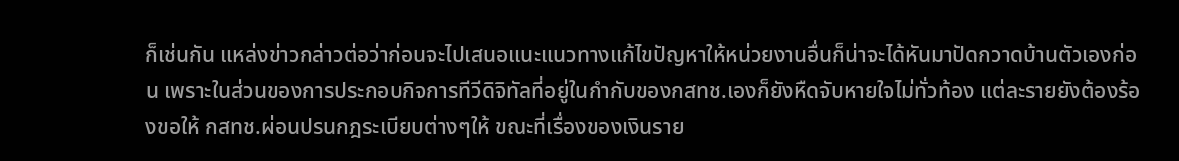ก็เช่นกัน แหล่งข่าวกล่าวต่อว่าก่อนจะไปเสนอแนะแนวทางแก้ไขปัญหาให้หน่วยงานอื่นก็น่าจะได้หันมาปัดกวาดบ้านตัวเองก่อน เพราะในส่วนของการประกอบกิจการทีวีดิจิทัลที่อยู่ในกำกับของกสทช.เองก็ยังหืดจับหายใจไม่ทั่วท้อง แต่ละรายยังต้องร้องขอให้ กสทช.ผ่อนปรนกฎระเบียบต่างๆให้ ขณะที่เรื่องของเงินราย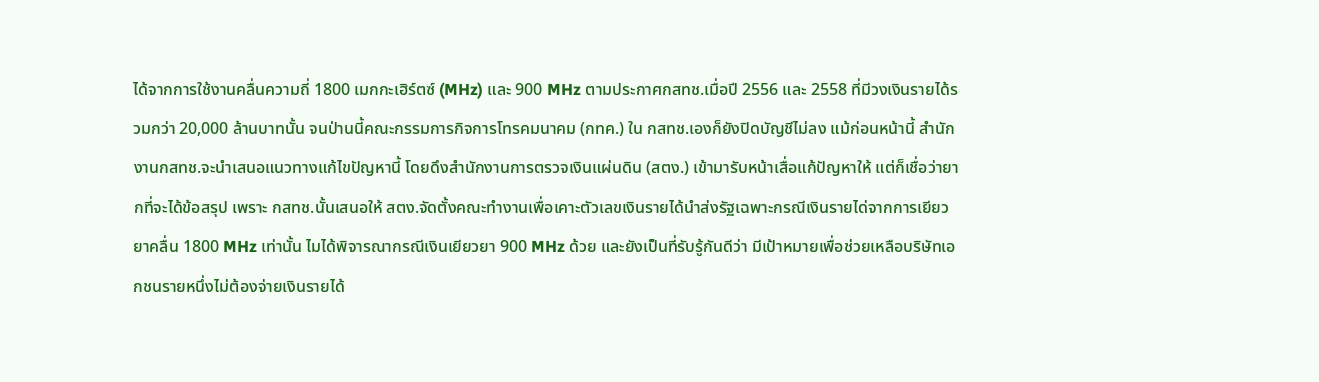ได้จากการใช้งานคลื่นความถี่ 1800 เมกกะเฮิร์ตซ์ (MHz) และ 900 MHz ตามประกาศกสทช.เมื่อปี 2556 และ 2558 ที่มีวงเงินรายได้รวมกว่า 20,000 ล้านบาทนั้น จนป่านนี้คณะกรรมการกิจการโทรคมนาคม (กทค.) ใน กสทช.เองก็ยังปิดบัญชีไม่ลง แม้ก่อนหน้านี้ สำนักงานกสทช.จะนำเสนอแนวทางแก้ไขปัญหานี้ โดยดึงสำนักงานการตรวจเงินแผ่นดิน (สตง.) เข้ามารับหน้าเสื่อแก้ปัญหาให้ แต่ก็เชื่อว่ายากที่จะได้ข้อสรุป เพราะ กสทช.นั้นเสนอให้ สตง.จัดตั้งคณะทำงานเพื่อเคาะตัวเลขเงินรายได้นำส่งรัฐเฉพาะกรณีเงินรายได่จากการเยียวยาคลื่น 1800 MHz เท่านั้น ไมได้พิจารณากรณีเงินเยียวยา 900 MHz ด้วย และยังเป็นที่รับรู้กันดีว่า มีเป้าหมายเพื่อช่วยเหลือบริษัทเอกชนรายหนึ่งไม่ต้องจ่ายเงินรายได้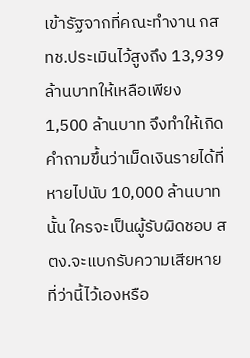เข้ารัฐจากที่คณะทำงาน กสทช.ประเมินไว้สูงถึง 13,939 ล้านบาทให้เหลือเพียง 1,500 ล้านบาท จึงทำให้เกิดคำถามขึ้นว่าเม็ดเงินรายได้ที่หายไปนับ 10,000 ล้านบาทนั้น ใครจะเป็นผู้รับผิดชอบ สตง.จะแบกรับความเสียหายที่ว่านี้ไว้เองหรือ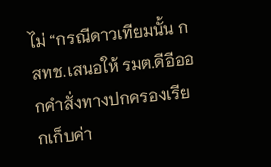ไม่ “กรณีดาวเทียมนั้น กสทช.เสนอให้ รมต.ดีอีออกคำสั่งทางปกครองเรียกเก็บค่า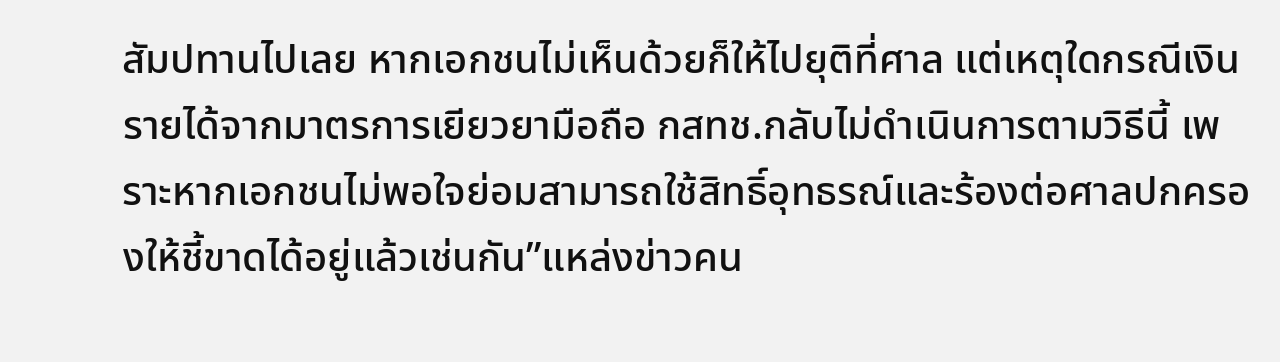สัมปทานไปเลย หากเอกชนไม่เห็นด้วยก็ให้ไปยุติที่ศาล แต่เหตุใดกรณีเงินรายได้จากมาตรการเยียวยามือถือ กสทช.กลับไม่ดำเนินการตามวิธีนี้ เพราะหากเอกชนไม่พอใจย่อมสามารถใช้สิทธิ์อุทธรณ์และร้องต่อศาลปกครองให้ชี้ขาดได้อยู่แล้วเช่นกัน”แหล่งข่าวคน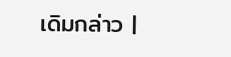เดิมกล่าว |